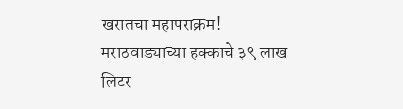खरातचा महापराक्रम! मराठवाड्याच्या हक्काचे ३९ लाख लिटर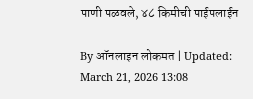पाणी पळवले, ४८ किमीची पाईपलाईन

By ऑनलाइन लोकमत | Updated: March 21, 2026 13:08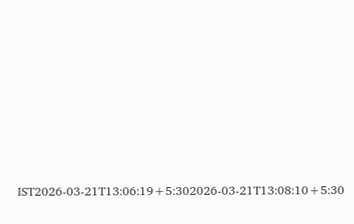IST2026-03-21T13:06:19+5:302026-03-21T13:08:10+5:30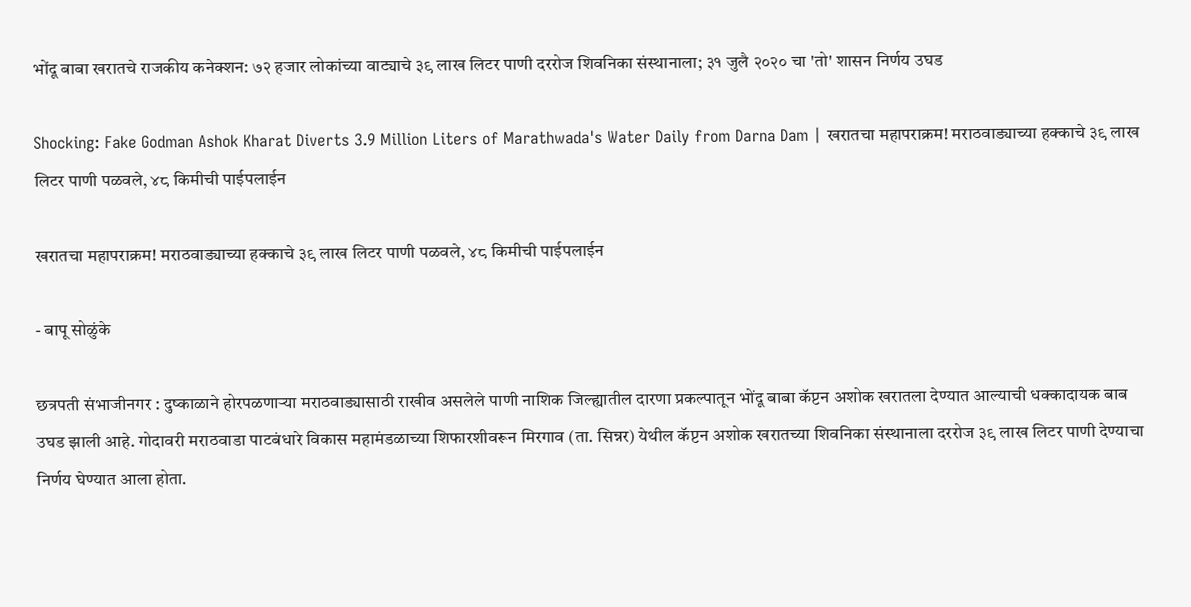भोंदू बाबा खरातचे राजकीय कनेक्शन: ७२ हजार लोकांच्या वाट्याचे ३९ लाख लिटर पाणी दररोज शिवनिका संस्थानाला; ३१ जुलै २०२० चा 'तो' शासन निर्णय उघड

Shocking: Fake Godman Ashok Kharat Diverts 3.9 Million Liters of Marathwada's Water Daily from Darna Dam | खरातचा महापराक्रम! मराठवाड्याच्या हक्काचे ३९ लाख लिटर पाणी पळवले, ४८ किमीची पाईपलाईन

खरातचा महापराक्रम! मराठवाड्याच्या हक्काचे ३९ लाख लिटर पाणी पळवले, ४८ किमीची पाईपलाईन

- बापू सोळुंके

छत्रपती संभाजीनगर : दुष्काळाने होरपळणाऱ्या मराठवाड्यासाठी राखीव असलेले पाणी नाशिक जिल्ह्यातील दारणा प्रकल्पातून भोंदू बाबा कॅप्टन अशोक खरातला देण्यात आल्याची धक्कादायक बाब उघड झाली आहे. गोदावरी मराठवाडा पाटबंधारे विकास महामंडळाच्या शिफारशीवरून मिरगाव (ता. सिन्नर) येथील कॅप्टन अशोक खरातच्या शिवनिका संस्थानाला दररोज ३९ लाख लिटर पाणी देण्याचा निर्णय घेण्यात आला होता.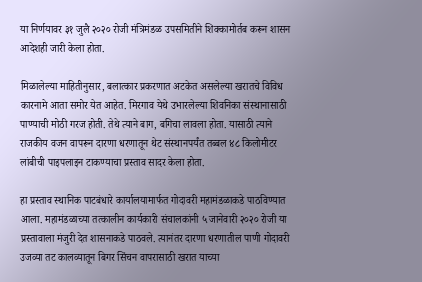या निर्णयावर ३१ जुलै २०२० रोजी मंत्रिमंडळ उपसमितीने शिक्कामोर्तब करून शासन आदेशही जारी केला होता.

मिळालेल्या माहितीनुसार, बलात्कार प्रकरणात अटकेत असलेल्या खरातचे विविध कारनामे आता समोर येत आहेत. मिरगाव येथे उभारलेल्या शिवनिका संस्थानासाठी पाण्याची मोठी गरज होती. तेथे त्याने बाग, बगिचा लावला होता. यासाठी त्याने राजकीय वजन वापरून दारणा धरणातून थेट संस्थानपर्यंत तब्बल ४८ किलोमीटर लांबीची पाइपलाइन टाकण्याचा प्रस्ताव सादर केला होता.

हा प्रस्ताव स्थानिक पाटबंधारे कार्यालयामार्फत गोदावरी महामंडळाकडे पाठविण्यात आला. महामंडळाच्या तत्कालीन कार्यकारी संचालकांनी ५ जानेवारी २०२० रोजी या प्रस्तावाला मंजुरी देत शासनाकडे पाठवले. त्यानंतर दारणा धरणातील पाणी गोदावरी उजव्या तट कालव्यातून बिगर सिंचन वापरासाठी खरात याच्या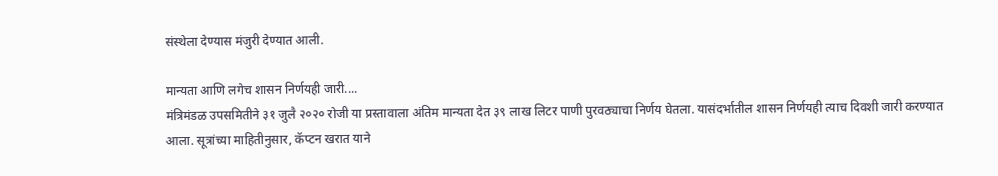संस्थेला देण्यास मंजुरी देण्यात आली.

मान्यता आणि लगेच शासन निर्णयही जारी....
मंत्रिमंडळ उपसमितीने ३१ जुलै २०२० रोजी या प्रस्तावाला अंतिम मान्यता देत ३९ लाख लिटर पाणी पुरवठ्याचा निर्णय घेतला. यासंदर्भातील शासन निर्णयही त्याच दिवशी जारी करण्यात आला. सूत्रांच्या माहितीनुसार, कॅप्टन खरात याने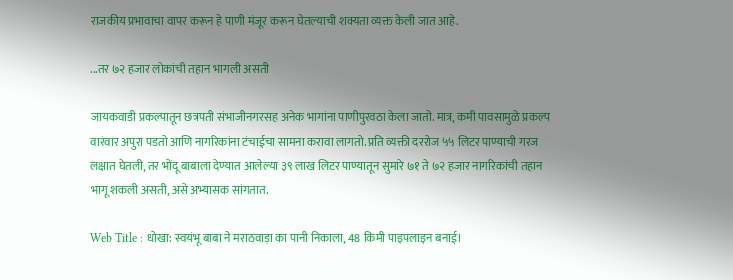राजकीय प्रभावाचा वापर करून हे पाणी मंजूर करून घेतल्याची शक्यता व्यक्त केली जात आहे.

...तर ७२ हजार लोकांची तहान भागली असती

जायकवाडी प्रकल्पातून छत्रपती संभाजीनगरसह अनेक भागांना पाणीपुरवठा केला जातो. मात्र, कमी पावसामुळे प्रकल्प वारंवार अपुरा पडतो आणि नागरिकांना टंचाईचा सामना करावा लागतो. प्रति व्यक्ती दररोज ५५ लिटर पाण्याची गरज लक्षात घेतली, तर भोंदू बाबाला देण्यात आलेल्या ३९ लाख लिटर पाण्यातून सुमारे ७१ ते ७२ हजार नागरिकांची तहान भागू शकली असती, असे अभ्यासक सांगतात.

Web Title : धोखा: स्वयंभू बाबा ने मराठवाड़ा का पानी निकाला, 48 किमी पाइपलाइन बनाई।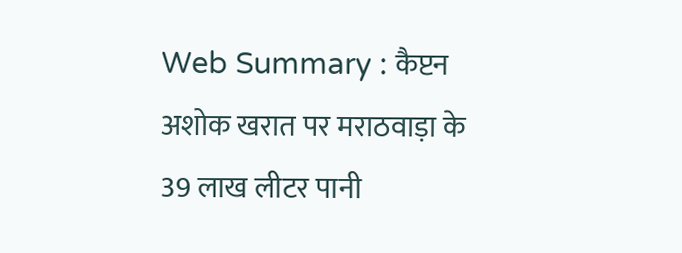Web Summary : कैप्टन अशोक खरात पर मराठवाड़ा के 39 लाख लीटर पानी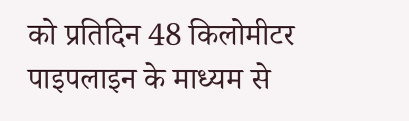को प्रतिदिन 48 किलोमीटर पाइपलाइन के माध्यम से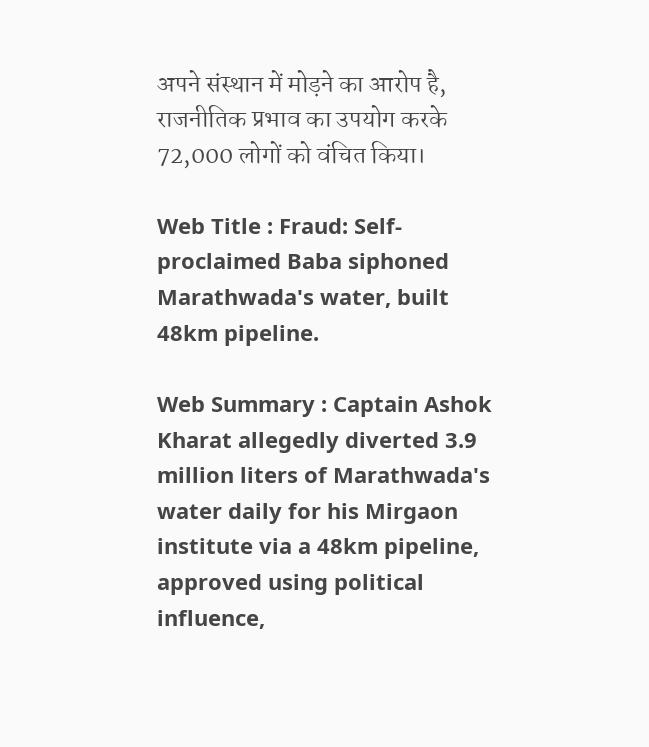अपने संस्थान में मोड़ने का आरोप है, राजनीतिक प्रभाव का उपयोग करके 72,000 लोगों को वंचित किया।

Web Title : Fraud: Self-proclaimed Baba siphoned Marathwada's water, built 48km pipeline.

Web Summary : Captain Ashok Kharat allegedly diverted 3.9 million liters of Marathwada's water daily for his Mirgaon institute via a 48km pipeline, approved using political influence,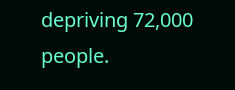depriving 72,000 people.